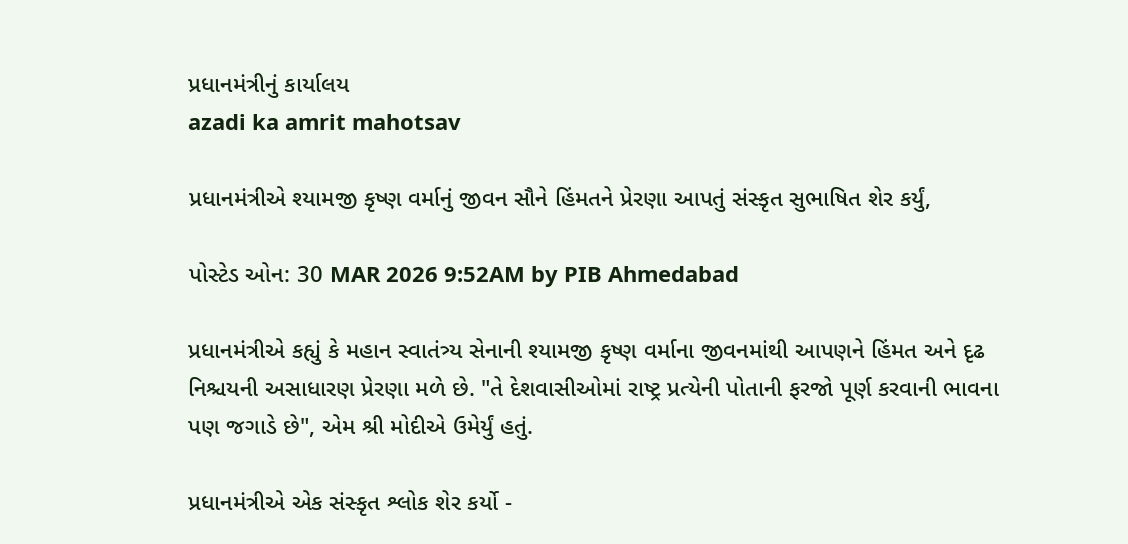પ્રધાનમંત્રીનું કાર્યાલય
azadi ka amrit mahotsav

પ્રધાનમંત્રીએ શ્યામજી કૃષ્ણ વર્માનું જીવન સૌને હિંમતને પ્રેરણા આપતું સંસ્કૃત સુભાષિત શેર કર્યું,

પોસ્ટેડ ઓન: 30 MAR 2026 9:52AM by PIB Ahmedabad

પ્રધાનમંત્રીએ કહ્યું કે મહાન સ્વાતંત્ર્ય સેનાની શ્યામજી કૃષ્ણ વર્માના જીવનમાંથી આપણને હિંમત અને દૃઢ નિશ્ચયની અસાધારણ પ્રેરણા મળે છે. "તે દેશવાસીઓમાં રાષ્ટ્ર પ્રત્યેની પોતાની ફરજો પૂર્ણ કરવાની ભાવના પણ જગાડે છે", એમ શ્રી મોદીએ ઉમેર્યું હતું.

પ્રધાનમંત્રીએ એક સંસ્કૃત શ્લોક શેર કર્યો -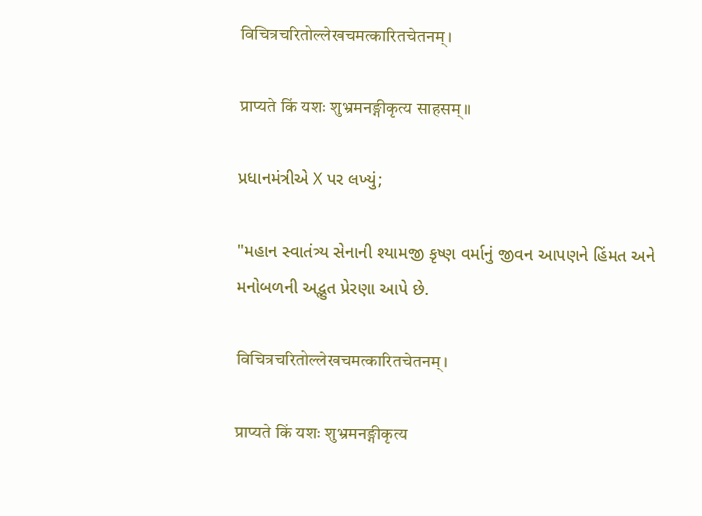विचित्रचरितोल्लेखचमत्कारितचेतनम्।

प्राप्यते किं यशः शुभ्रमनङ्गीकृत्य साहसम्॥

પ્રધાનમંત્રીએ X પર લખ્યું;

"મહાન સ્વાતંત્ર્ય સેનાની શ્યામજી કૃષ્ણ વર્માનું જીવન આપણને હિંમત અને મનોબળની અદ્ભુત પ્રેરણા આપે છે.

विचित्रचरितोल्लेखचमत्कारितचेतनम्।

प्राप्यते किं यशः शुभ्रमनङ्गीकृत्य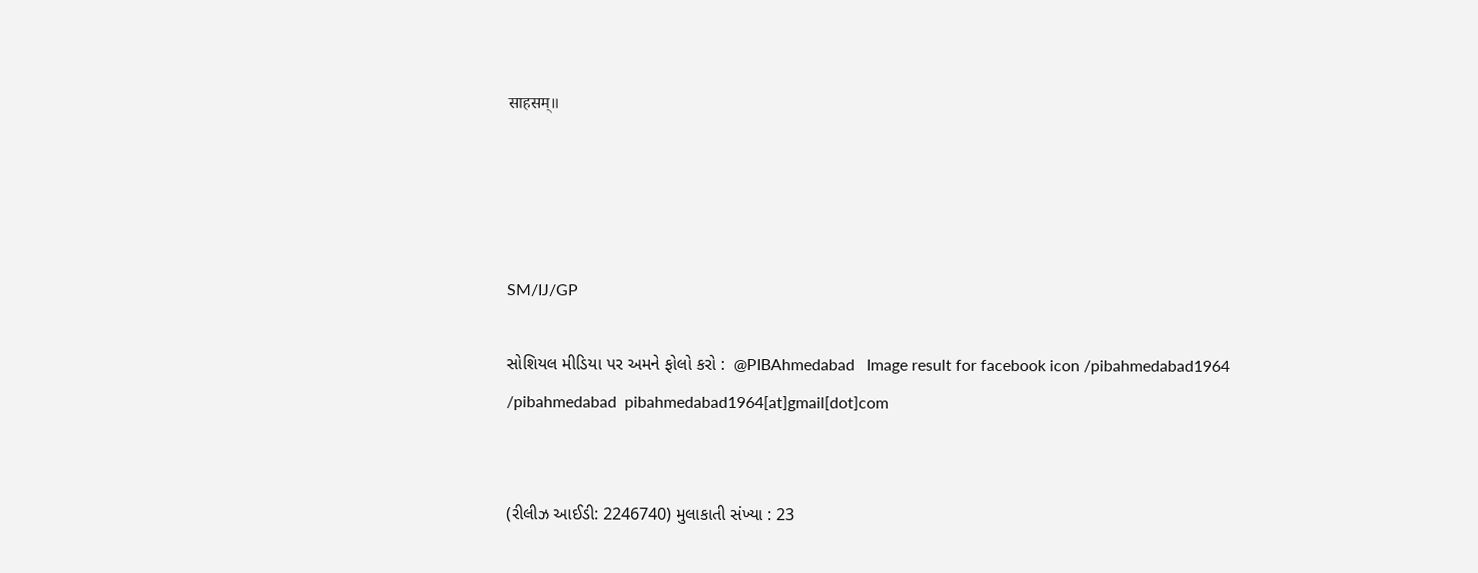साहसम्॥




SM/IJ/GP

સોશિયલ મીડિયા પર અમને ફોલો કરો :  @PIBAhmedabad   Image result for facebook icon /pibahmedabad1964    /pibahmedabad  pibahmedabad1964[at]gmail[dot]com


(રીલીઝ આઈડી: 2246740) મુલાકાતી સંખ્યા : 23